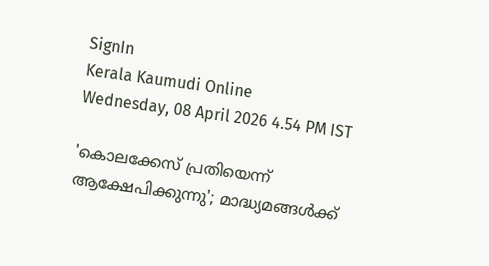SignIn
Kerala Kaumudi Online
Wednesday, 08 April 2026 4.54 PM IST

'കൊലക്കേസ് പ്രതിയെന്ന് ആക്ഷേപിക്കുന്നു'; മാദ്ധ്യമങ്ങൾക്ക്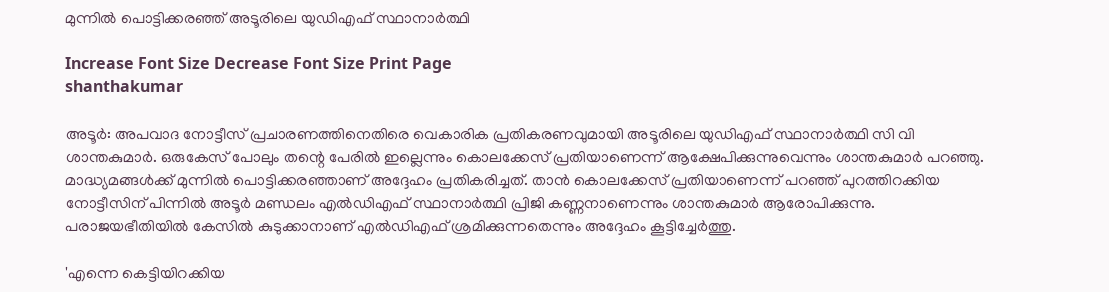മുന്നിൽ പൊട്ടിക്കരഞ്ഞ് അടൂരിലെ യുഡിഎഫ് സ്ഥാനാർത്ഥി

Increase Font Size Decrease Font Size Print Page
shanthakumar

അടൂർ: അപവാദ നോട്ടീസ് പ്രചാരണത്തിനെതിരെ വെകാരിക പ്രതികരണവുമായി അടൂരിലെ യുഡിഎഫ് സ്ഥാനാർത്ഥി സി വി ശാന്തകുമാർ. ഒരുകേസ് പോലും തന്റെ പേരിൽ ഇല്ലെന്നും കൊലക്കേസ് പ്രതിയാണെന്ന് ആക്ഷേപിക്കുന്നുവെന്നും ശാന്തകുമാർ പറഞ്ഞു. മാദ്ധ്യമങ്ങൾക്ക് മുന്നിൽ പൊട്ടിക്കരഞ്ഞാണ് അദ്ദേഹം പ്രതികരിച്ചത്. താൻ കൊലക്കേസ് പ്രതിയാണെന്ന് പറഞ്ഞ് പുറത്തിറക്കിയ നോട്ടീസിന് പിന്നിൽ അടൂർ മണ്ഡലം എൽഡിഎഫ് സ്ഥാനാർത്ഥി പ്രിജി കണ്ണനാണെന്നും ശാന്തകുമാർ ആരോപിക്കുന്നു. പരാജയഭീതിയിൽ കേസിൽ കുടുക്കാനാണ് എൽഡിഎഫ് ശ്രമിക്കുന്നതെന്നും അദ്ദേഹം കൂട്ടിച്ചേർത്തു.

'എന്നെ കെട്ടിയിറക്കിയ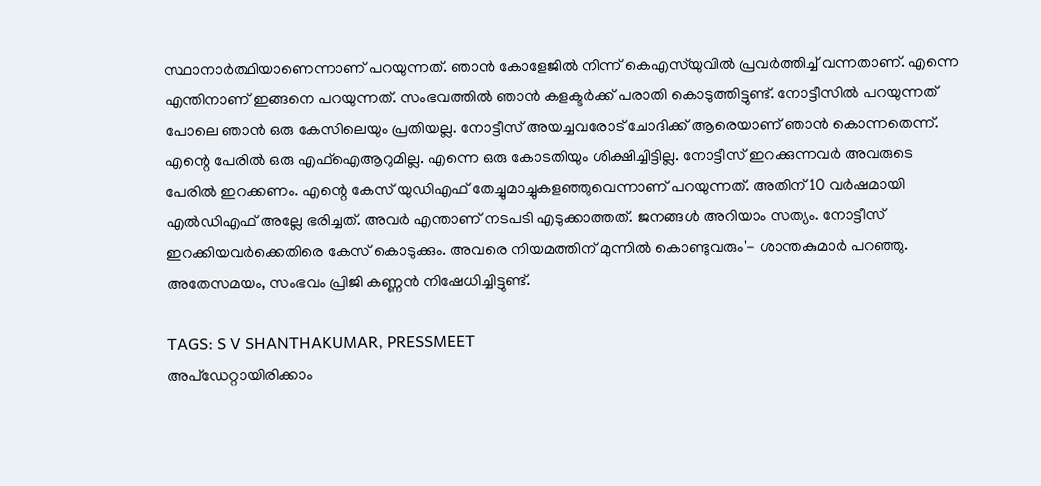സ്ഥാനാർത്ഥിയാണെന്നാണ് പറയുന്നത്. ഞാൻ കോളേജിൽ നിന്ന് കെഎസ്‌യുവിൽ പ്രവർത്തിച്ച് വന്നതാണ്. എന്നെ എന്തിനാണ് ഇങ്ങനെ പറയുന്നത്. സംഭവത്തിൽ ഞാൻ കളക്ടർക്ക് പരാതി കൊടുത്തിട്ടുണ്ട്. നോട്ടീസിൽ പറയുന്നത് പോലെ ഞാൻ ഒരു കേസിലെയും പ്രതിയല്ല. നോട്ടീസ് അയച്ചവരോട് ചോദിക്ക് ആരെയാണ് ഞാൻ കൊന്നതെന്ന്. എന്റെ പേരിൽ ഒരു എഫ്ഐആറുമില്ല. എന്നെ ഒരു കോടതിയും ശിക്ഷിച്ചിട്ടില്ല. നോട്ടീസ് ഇറക്കുന്നവർ അവരുടെ പേരിൽ ഇറക്കണം. എന്റെ കേസ് യുഡിഎഫ് തേച്ചുമാച്ചുകളഞ്ഞുവെന്നാണ് പറയുന്നത്. അതിന് 10 വർഷമായി എൽഡിഎഫ് അല്ലേ ഭരിച്ചത്. അവർ എന്താണ് നടപടി എടുക്കാത്തത്. ജനങ്ങൾ അറിയാം സത്യം. നോട്ടീസ് ഇറക്കിയവർക്കെതിരെ കേസ് കൊടുക്കും. അവരെ നിയമത്തിന് മുന്നിൽ കൊണ്ടുവരും'- ശാന്തകുമാർ പറഞ്ഞു. അതേസമയം, സംഭവം പ്രിജി കണ്ണൻ നിഷേധിച്ചിട്ടുണ്ട്.

TAGS: S V SHANTHAKUMAR, PRESSMEET
അപ്ഡേറ്റായിരിക്കാം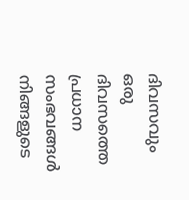ദിവസവും
ഒരു ദിവസത്തെ പ്രധാന സംഭവങ്ങൾ നിങ്ങളുടെ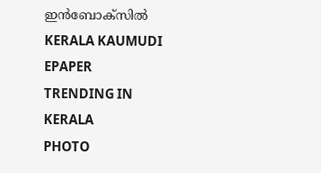ഇൻബോക്സിൽ
KERALA KAUMUDI EPAPER
TRENDING IN KERALA
PHOTO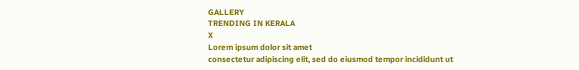GALLERY
TRENDING IN KERALA
X
Lorem ipsum dolor sit amet
consectetur adipiscing elit, sed do eiusmod tempor incididunt ut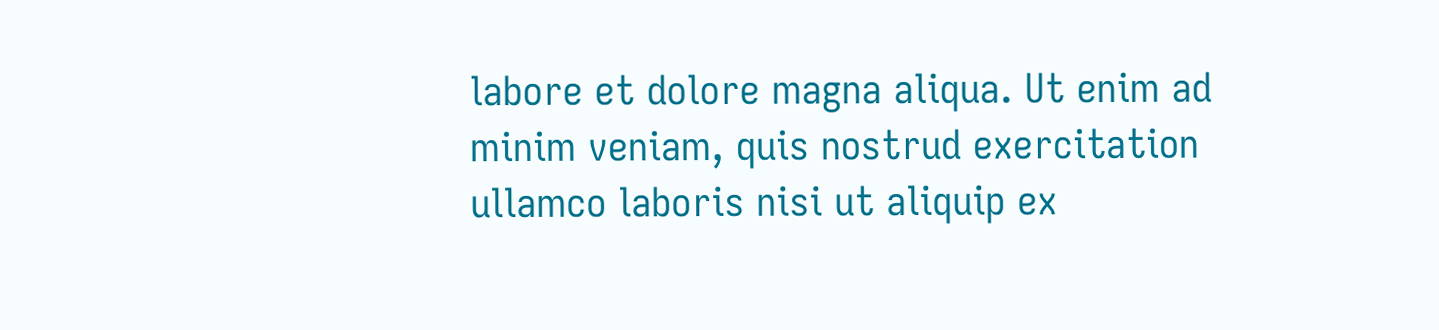labore et dolore magna aliqua. Ut enim ad minim veniam, quis nostrud exercitation ullamco laboris nisi ut aliquip ex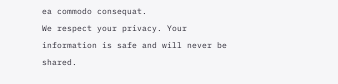ea commodo consequat.
We respect your privacy. Your information is safe and will never be shared.